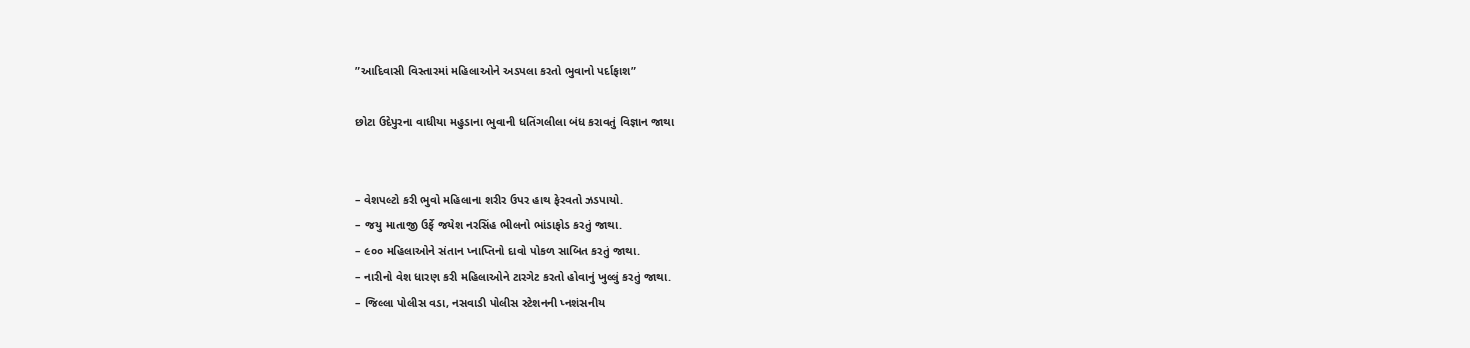”આદિવાસી વિસ્તારમાં મહિલાઓને અડપલા કરતો ભુવાનો પર્દાફાશ”

છોટા ઉદેપુરના વાધીયા મહુડાના ભુવાની ધતિંગલીલા બંધ કરાવતું વિજ્ઞાન જાથા


– વેશપલ્ટો કરી ભુવો મહિલાના શરીર ઉપર હાથ ફેરવતો ઝડપાયો.
– જયુ માતાજી ઉર્ફે જયેશ નરસિંહ ભીલનો ભાંડાફોડ કરતું જાથા.
– ૯૦૦ મહિલાઓને સંતાન પ્નાપ્તિનો દાવો પોકળ સાબિત કરતું જાથા.
– નારીનો વેશ ધારણ કરી મહિલાઓને ટારગેટ કરતો હોવાનું ખુલ્લું કરતું જાથા.
– જિલ્લા પોલીસ વડા, નસવાડી પોલીસ સ્ટેશનની પ્નશંસનીય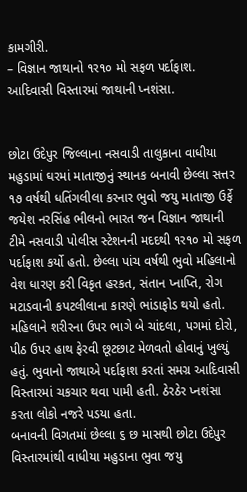કામગીરી.
– વિજ્ઞાન જાથાનો ૧ર૧૦ મો સફળ પર્દાફાશ. આદિવાસી વિસ્તારમાં જાથાની પ્નશંસા.


છોટા ઉદેપુર જિલ્લાના નસવાડી તાલુકાના વાધીયા મહુડામાં ઘરમાં માતાજીનું સ્થાનક બનાવી છેલ્લા સત્તર ૧૭ વર્ષથી ધતિંગલીલા કરનાર ભુવો જયુ માતાજી ઉર્ફે જયેશ નરસિંહ ભીલનો ભારત જન વિજ્ઞાન જાથાની ટીમે નસવાડી પોલીસ સ્ટેશનની મદદથી ૧ર૧૦ મો સફળ પર્દાફાશ કર્યો હતો. છેલ્લા પાંચ વર્ષથી ભુવો મહિલાનો વેશ ધારણ કરી વિકૃત હરકત, સંતાન પ્નાપ્તિ, રોગ મટાડવાની કપટલીલાના કારણે ભાંડાફોડ થયો હતો. મહિલાને શરીરના ઉપર ભાગે બે ચાંદલા, પગમાં દોરો, પીઠ ઉપર હાથ ફેરવી છૂટછાટ મેળવતો હોવાનું ખુલ્યું હતું. ભુવાનો જાથાએ પર્દાફાશ કરતાં સમગ્ર આદિવાસી વિસ્તારમાં ચકચાર થવા પામી હતી. ઠેરઠેર પ્નશંસા કરતા લોકો નજરે પડયા હતા.
બનાવની વિગતમાં છેલ્લા ૬ છ માસથી છોટા ઉદેપુર વિસ્તારમાંથી વાધીયા મહુડાના ભુવા જયુ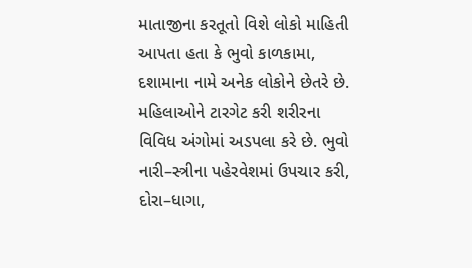માતાજીના કરતૂતો વિશે લોકો માહિતી આપતા હતા કે ભુવો કાળકામા, દશામાના નામે અનેક લોકોને છેતરે છે. મહિલાઓને ટારગેટ કરી શરીરના વિવિધ અંગોમાં અડપલા કરે છે. ભુવો નારી–સ્ત્રીના પહેરવેશમાં ઉપચાર કરી, દોરા–ધાગા,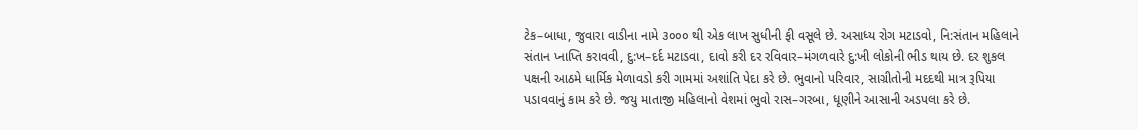ટેક–બાધા, જુવારા વાડીના નામે ૩૦૦૦ થી એક લાખ સુધીની ફી વસૂલે છે. અસાધ્ય રોગ મટાડવો, નિ:સંતાન મહિલાને સંતાન પ્નાપ્તિ કરાવવી, દુ:ખ–દર્દ મટાડવા, દાવો કરી દર રવિવાર–મંગળવારે દુ:ખી લોકોની ભીડ થાય છે. દર શુકલ પક્ષની આઠમે ધાર્મિક મેળાવડો કરી ગામમાં અશાંતિ પેદા કરે છે. ભુવાનો પરિવાર, સાગ્રીતોની મદદથી માત્ર રૂપિયા પડાવવાનું કામ કરે છે. જયુ માતાજી મહિલાનો વેશમાં ભુવો રાસ–ગરબા, ધૂણીને આસાની અડપલા કરે છે.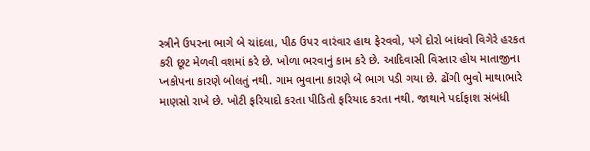સ્ત્રીને ઉપરના ભાગે બે ચાંદલા, પીઠ ઉપર વારંવાર હાથ ફેરવવો, પગે દોરો બાંધવો વિગેરે હરકત કરી છૂટ મેળવી વશમાં કરે છે. ખોળા ભરવાનું કામ કરે છે. આદિવાસી વિસ્તાર હોય માતાજીના પ્નકોપના કારણે બોલતું નથી. ગામ ભુવાના કારણે બે ભાગ પડી ગયા છે. ઢોંગી ભુવો માથાભારે માણસો રાખે છે. ખોટી ફરિયાદો કરતા પીડિતો ફરિયાદ કરતા નથી. જાથાને પર્દાફાશ સંબંધી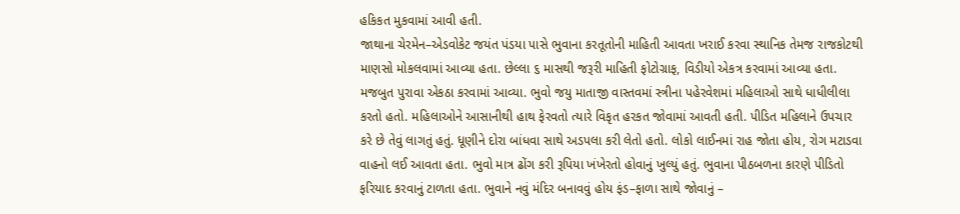હકિકત મુકવામાં આવી હતી.
જાથાના ચેરમેન–એડવોકેટ જયંત પંડયા પાસે ભુવાના કરતૂતોની માહિતી આવતા ખરાઈ કરવા સ્થાનિક તેમજ રાજકોટથી માણસો મોકલવામાં આવ્યા હતા. છેલ્લા ૬ માસથી જરૂરી માહિતી ફોટોગ્રાફ, વિડીયો એકત્ર કરવામાં આવ્યા હતા. મજબુત પુરાવા એકઠા કરવામાં આવ્યા. ભુવો જયુ માતાજી વાસ્તવમાં સ્ત્રીના પહેરવેશમાં મહિલાઓ સાથે ધાધીલીલા કરતો હતો. મહિલાઓને આસાનીથી હાથ ફેરવતો ત્યારે વિકૃત હરકત જોવામાં આવતી હતી. પીડિત મહિલાને ઉપચાર કરે છે તેવું લાગતું હતું. ધૂણીને દોરા બાંધવા સાથે અડપલા કરી લેતો હતો. લોકો લાઈનમાં રાહ જોતા હોય, રોગ મટાડવા વાહનો લઈ આવતા હતા. ભુવો માત્ર ઢોંગ કરી રૂપિયા ખંખેરતો હોવાનું ખુલ્યું હતું. ભુવાના પીઠબળના કારણે પીડિતો ફરિયાદ કરવાનું ટાળતા હતા. ભુવાને નવું મંદિર બનાવવું હોય ફંડ–ફાળા સાથે જોવાનું –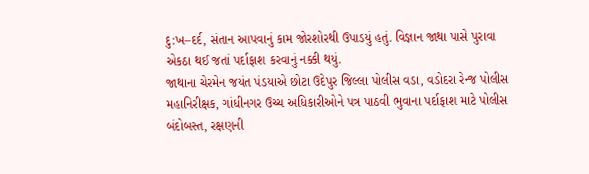દુ:ખ–દર્દ, સંતાન આપવાનું કામ જોરશોરથી ઉપાડયું હતું. વિજ્ઞાન જાથા પાસે પુરાવા એકઠા થઈ જતાં પર્દાફાશ કરવાનું નક્કી થયું.
જાથાના ચેરમેન જયંત પંડયાએ છોટા ઉદેપુર જિલ્લા પોલીસ વડા, વડોદરા રેન્જ પોલીસ મહાનિરીક્ષક, ગાંધીનગર ઉચ્ચ અધિકારીઓને પત્ર પાઠવી ભુવાના પર્દાફાશ માટે પોલીસ બંદોબસ્ત, રક્ષણની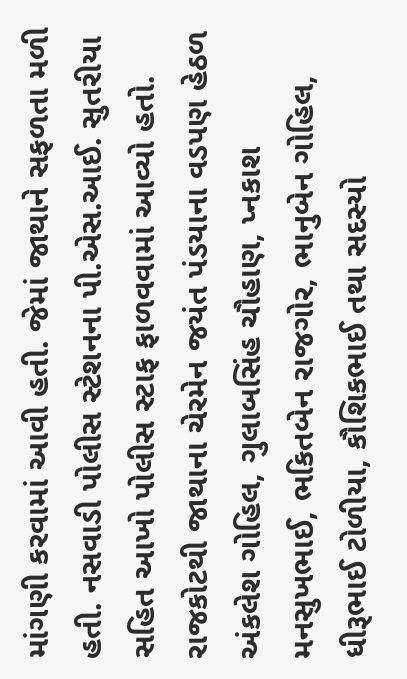માંગણી કરવામાં આવી હતી. જેમાં જાથાને સફળતા મળી હતી. નસવાડી પોલીસ સ્ટેશનના પી.એસ.આઈ. સુતરીયા સહિત આખો પોલીસ સ્ટાફ ફાળવવામાં આવ્યો હતો.
રાજકોટથી જાથાના ચેરમેન જયંત પંડયાના વડપણ હેઠળ અંકલેશ ગોહિલ, ગુલાબસિંહ ચૌહાણ, પ્નકાશ મનસુખભાઈ, ભકિતબેન રાજગોર, ભાનુબેન ગોહિલ, ધીરૂભાઈ ટોળીયા, કૌશિકભાઈ તથા સદસ્યો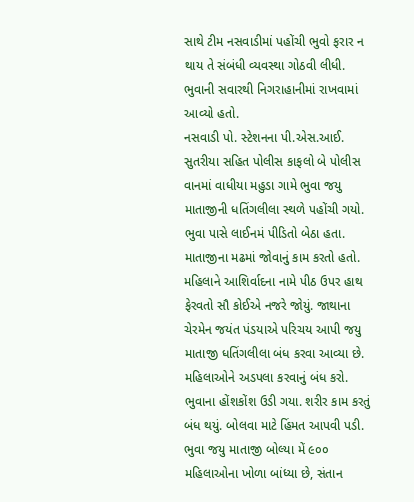સાથે ટીમ નસવાડીમાં પહોંચી ભુવો ફરાર ન થાય તે સંબંધી વ્યવસ્થા ગોઠવી લીધી. ભુવાની સવારથી નિગરાહાનીમાં રાખવામાં આવ્યો હતો.
નસવાડી પો. સ્ટેશનના પી.એસ.આઈ. સુતરીયા સહિત પોલીસ કાફલો બે પોલીસ વાનમાં વાધીયા મહુડા ગામે ભુવા જયુ માતાજીની ધતિંગલીલા સ્થળે પહોંચી ગયો. ભુવા પાસે લાઈનમં પીડિતો બેઠા હતા. માતાજીના મઢમાં જોવાનું કામ કરતો હતો. મહિલાને આશિર્વાદના નામે પીઠ ઉપર હાથ ફેરવતો સૌ કોઈએ નજરે જોયું. જાથાના ચેરમેન જયંત પંડયાએ પરિચય આપી જયુ માતાજી ધતિંગલીલા બંધ કરવા આવ્યા છે. મહિલાઓને અડપલા કરવાનું બંધ કરો. ભુવાના હોંશકોંશ ઉડી ગયા. શરીર કામ કરતું બંધ થયું. બોલવા માટે હિંમત આપવી પડી. ભુવા જયુ માતાજી બોલ્યા મેં ૯૦૦ મહિલાઓના ખોળા બાંધ્યા છે, સંતાન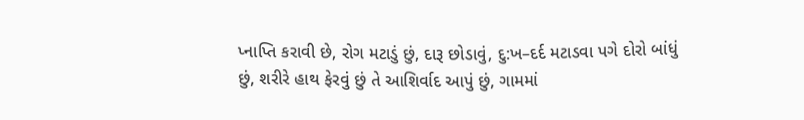પ્નાપ્તિ કરાવી છે, રોગ મટાડું છું, દારૂ છોડાવું, દુ:ખ–દર્દ મટાડવા પગે દોરો બાંધું છું, શરીરે હાથ ફેરવું છું તે આશિર્વાદ આપું છું, ગામમાં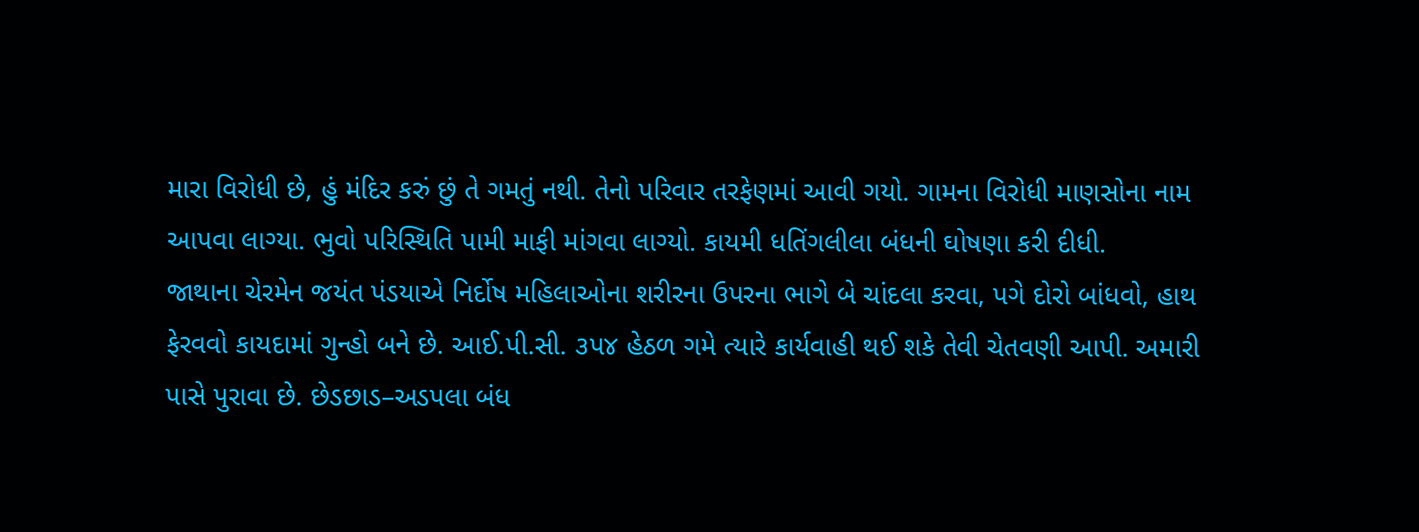મારા વિરોધી છે, હું મંદિર કરું છું તે ગમતું નથી. તેનો પરિવાર તરફેણમાં આવી ગયો. ગામના વિરોધી માણસોના નામ આપવા લાગ્યા. ભુવો પરિસ્થિતિ પામી માફી માંગવા લાગ્યો. કાયમી ધતિંગલીલા બંધની ઘોષણા કરી દીધી.
જાથાના ચેરમેન જયંત પંડયાએ નિર્દોષ મહિલાઓના શરીરના ઉપરના ભાગે બે ચાંદલા કરવા, પગે દોરો બાંધવો, હાથ ફેરવવો કાયદામાં ગુન્હો બને છે. આઈ.પી.સી. ૩પ૪ હેઠળ ગમે ત્યારે કાર્યવાહી થઈ શકે તેવી ચેતવણી આપી. અમારી પાસે પુરાવા છે. છેડછાડ–અડપલા બંધ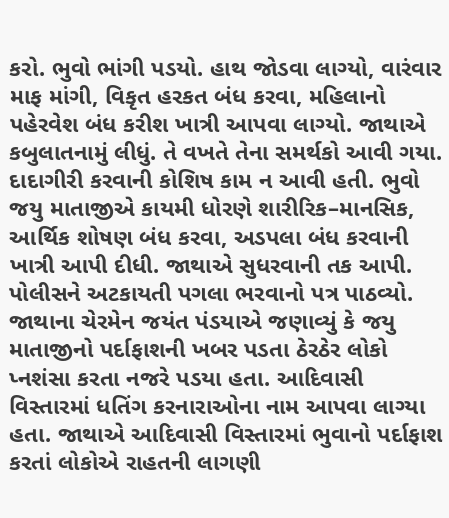કરો. ભુવો ભાંગી પડયો. હાથ જોડવા લાગ્યો, વારંવાર માફ માંગી, વિકૃત હરકત બંધ કરવા, મહિલાનો પહેરવેશ બંધ કરીશ ખાત્રી આપવા લાગ્યો. જાથાએ કબુલાતનામું લીધું. તે વખતે તેના સમર્થકો આવી ગયા. દાદાગીરી કરવાની કોશિષ કામ ન આવી હતી. ભુવો જયુ માતાજીએ કાયમી ધોરણે શારીરિક–માનસિક, આર્થિક શોષણ બંધ કરવા, અડપલા બંધ કરવાની ખાત્રી આપી દીધી. જાથાએ સુધરવાની તક આપી. પોલીસને અટકાયતી પગલા ભરવાનો પત્ર પાઠવ્યો.
જાથાના ચેરમેન જયંત પંડયાએ જણાવ્યું કે જયુ માતાજીનો પર્દાફાશની ખબર પડતા ઠેરઠેર લોકો પ્નશંસા કરતા નજરે પડયા હતા. આદિવાસી વિસ્તારમાં ધતિંગ કરનારાઓના નામ આપવા લાગ્યા હતા. જાથાએ આદિવાસી વિસ્તારમાં ભુવાનો પર્દાફાશ કરતાં લોકોએ રાહતની લાગણી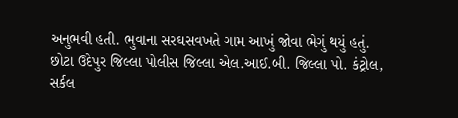અનુભવી હતી. ભુવાના સરઘસવખતે ગામ આખું જોવા ભેગું થયું હતું.
છોટા ઉદેપુર જિલ્લા પોલીસ જિલ્લા એલ.આઈ.બી. જિલ્લા પો. કંટ્રોલ, સર્કલ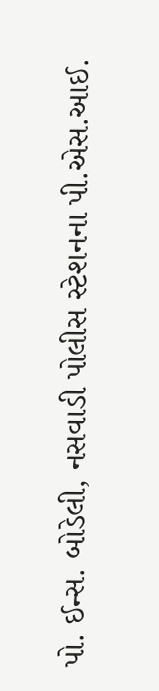પો. ઈન્સ. બોડેલી, નસવાડી પોલીસ સ્ટેશનના પી.એસ.આઈ.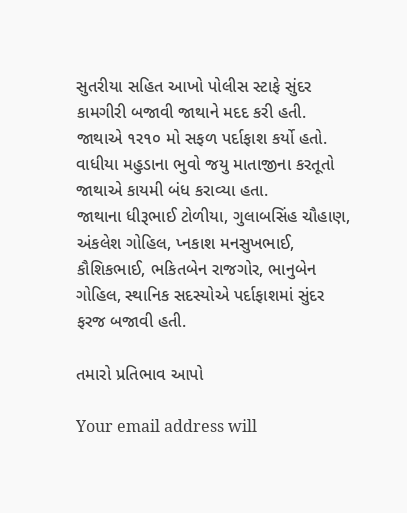સુતરીયા સહિત આખો પોલીસ સ્ટાફે સુંદર કામગીરી બજાવી જાથાને મદદ કરી હતી. જાથાએ ૧ર૧૦ મો સફળ પર્દાફાશ કર્યો હતો. વાધીયા મહુડાના ભુવો જયુ માતાજીના કરતૂતો જાથાએ કાયમી બંધ કરાવ્યા હતા.
જાથાના ધીરૂભાઈ ટોળીયા, ગુલાબસિંહ ચૌહાણ, અંકલેશ ગોહિલ, પ્નકાશ મનસુખભાઈ, કૌશિકભાઈ, ભકિતબેન રાજગોર, ભાનુબેન ગોહિલ, સ્થાનિક સદસ્યોએ પર્દાફાશમાં સુંદર ફરજ બજાવી હતી.

તમારો પ્રતિભાવ આપો

Your email address will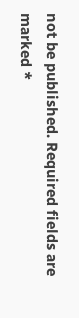not be published. Required fields are marked *